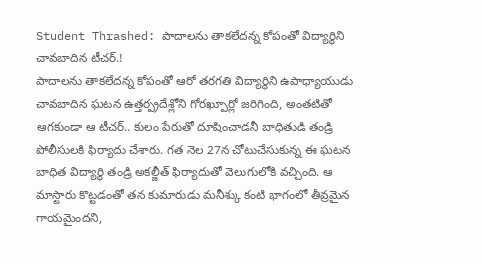Student Thrashed: పాదాలను తాకలేదన్న కోపంతో విద్యార్థిని చావబాదిన టీచర్.!
పాదాలను తాకలేదన్న కోపంతో ఆరో తరగతి విద్యార్థిని ఉపాధ్యాయుడు చావబాదిన ఘటన ఉత్తర్ప్రదేశ్లోని గోరఖ్పూర్లో జరిగింది, అంతటితో ఆగకుండా ఆ టీచర్.. కులం పేరుతో దూషించాడనీ బాధితుడి తండ్రి పోలీసులకి ఫిర్యాదు చేశారు. గత నెల 27న చోటుచేసుకున్న ఈ ఘటన బాధిత విద్యార్థి తండ్రి అకల్జీత్ ఫిర్యాదుతో వెలుగులోకి వచ్చింది. ఆ మాస్టారు కొట్టడంతో తన కుమారుడు మనీశ్కు కంటి భాగంలో తీవ్రమైన గాయమైందని,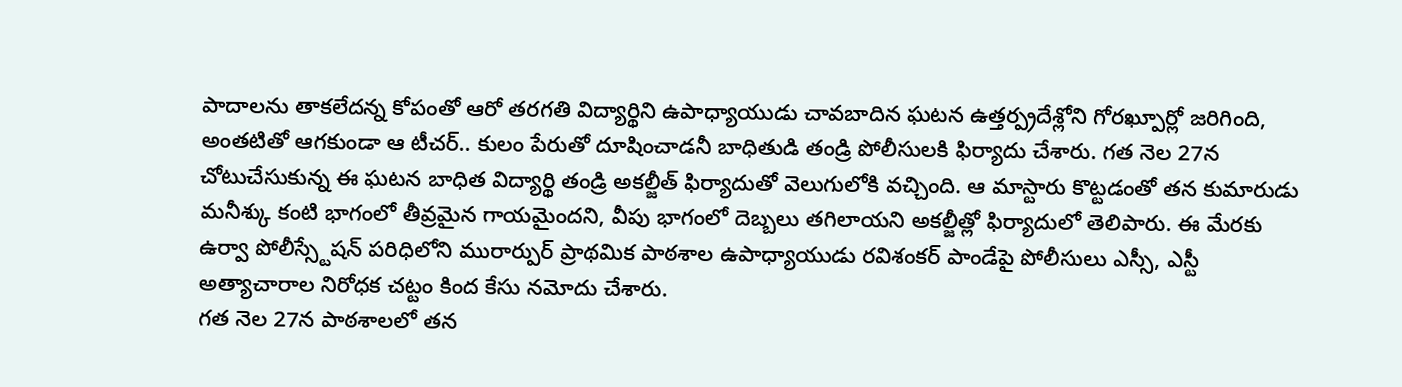పాదాలను తాకలేదన్న కోపంతో ఆరో తరగతి విద్యార్థిని ఉపాధ్యాయుడు చావబాదిన ఘటన ఉత్తర్ప్రదేశ్లోని గోరఖ్పూర్లో జరిగింది, అంతటితో ఆగకుండా ఆ టీచర్.. కులం పేరుతో దూషించాడనీ బాధితుడి తండ్రి పోలీసులకి ఫిర్యాదు చేశారు. గత నెల 27న చోటుచేసుకున్న ఈ ఘటన బాధిత విద్యార్థి తండ్రి అకల్జీత్ ఫిర్యాదుతో వెలుగులోకి వచ్చింది. ఆ మాస్టారు కొట్టడంతో తన కుమారుడు మనీశ్కు కంటి భాగంలో తీవ్రమైన గాయమైందని, వీపు భాగంలో దెబ్బలు తగిలాయని అకల్జీత్లో ఫిర్యాదులో తెలిపారు. ఈ మేరకు ఉర్వా పోలీస్స్టేషన్ పరిధిలోని మురార్పుర్ ప్రాథమిక పాఠశాల ఉపాధ్యాయుడు రవిశంకర్ పాండేపై పోలీసులు ఎస్సీ, ఎస్టీ అత్యాచారాల నిరోధక చట్టం కింద కేసు నమోదు చేశారు.
గత నెల 27న పాఠశాలలో తన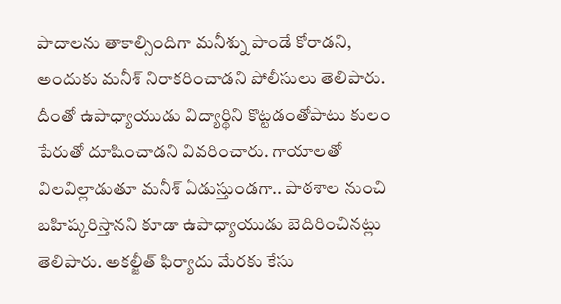పాదాలను తాకాల్సిందిగా మనీశ్ను పాండే కోరాడని, అందుకు మనీశ్ నిరాకరించాడని పోలీసులు తెలిపారు. దీంతో ఉపాధ్యాయుడు విద్యార్థిని కొట్టడంతోపాటు కులం పేరుతో దూషించాడని వివరించారు. గాయాలతో విలవిల్లాడుతూ మనీశ్ ఏడుస్తుండగా.. పాఠశాల నుంచి బహిష్కరిస్తానని కూడా ఉపాధ్యాయుడు బెదిరించినట్లు తెలిపారు. అకల్జీత్ ఫిర్యాదు మేరకు కేసు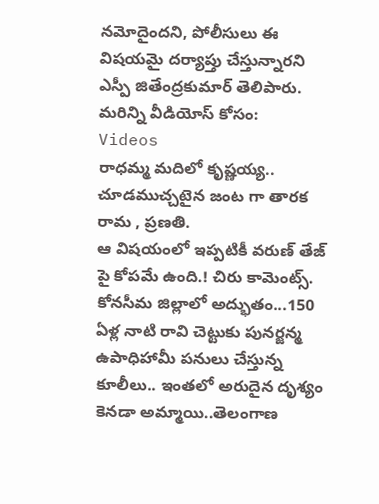నమోదైందని, పోలీసులు ఈ విషయమై దర్యాప్తు చేస్తున్నారని ఎస్పీ జితేంద్రకుమార్ తెలిపారు.
మరిన్ని వీడియోస్ కోసం:
Videos
రాధమ్మ మదిలో కృష్ణయ్య.. చూడముచ్చటైన జంట గా తారక రామ , ప్రణతి.
ఆ విషయంలో ఇప్పటికీ వరుణ్ తేజ్ పై కోపమే ఉంది.! చిరు కామెంట్స్.
కోనసీమ జిల్లాలో అద్భుతం...150 ఏళ్ల నాటి రావి చెట్టుకు పునర్జన్మ
ఉపాధిహామీ పనులు చేస్తున్న కూలీలు.. ఇంతలో అరుదైన దృశ్యం
కెనడా అమ్మాయి..తెలంగాణ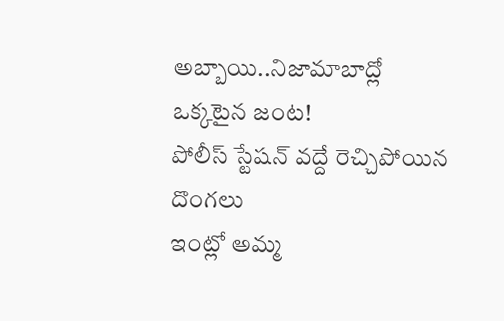అబ్బాయి..నిజామాబాద్లో ఒక్కటైన జంట!
పోలీస్ స్టేషన్ వద్దే రెచ్చిపోయిన దొంగలు
ఇంట్లో అమ్మ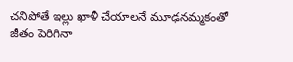చనిపోతే ఇల్లు ఖాళీ చేయాలనే మూఢనమ్మకంతో
జీతం పెరిగినా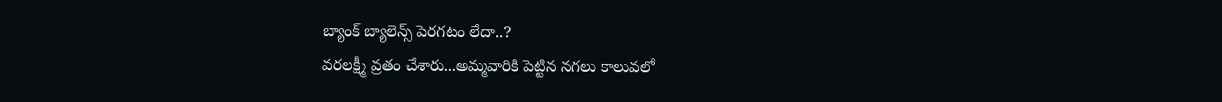బ్యాంక్ బ్యాలెన్స్ పెరగటం లేదా..?
వరలక్ష్మీ వ్రతం చేశారు...అమ్మవారికి పెట్టిన నగలు కాలువలో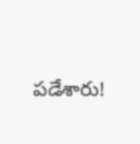పడేశారు!